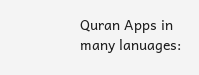Quran Apps in many lanuages: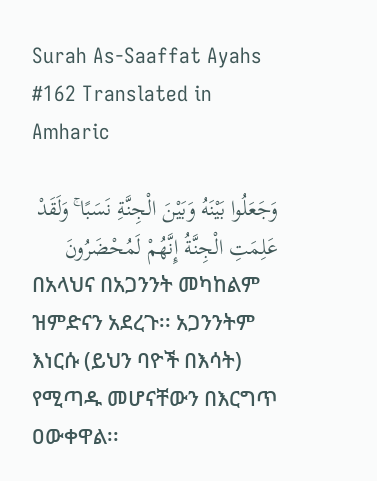Surah As-Saaffat Ayahs #162 Translated in Amharic

وَجَعَلُوا بَيْنَهُ وَبَيْنَ الْجِنَّةِ نَسَبًا ۚ وَلَقَدْ عَلِمَتِ الْجِنَّةُ إِنَّهُمْ لَمُحْضَرُونَ
በአላህና በአጋንንት መካከልም ዝምድናን አደረጉ፡፡ አጋንንትም እነርሱ (ይህን ባዮች በእሳት) የሚጣዱ መሆናቸውን በእርግጥ ዐውቀዋል፡፡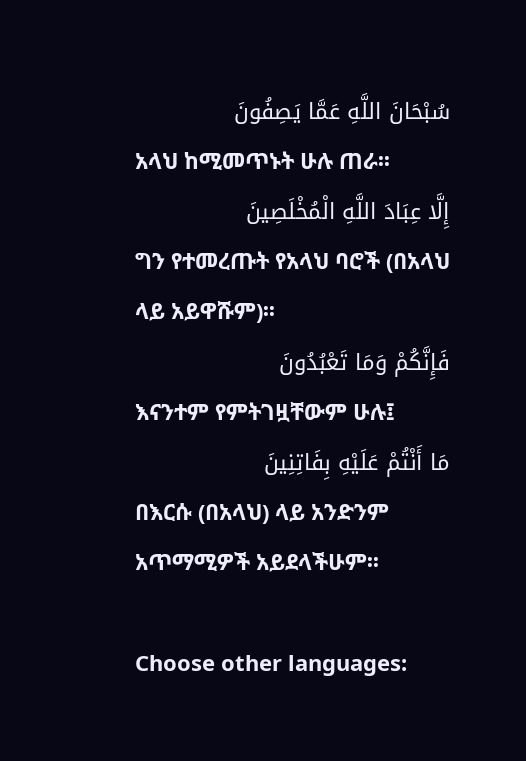سُبْحَانَ اللَّهِ عَمَّا يَصِفُونَ
አላህ ከሚመጥኑት ሁሉ ጠራ፡፡
إِلَّا عِبَادَ اللَّهِ الْمُخْلَصِينَ
ግን የተመረጡት የአላህ ባሮች (በአላህ ላይ አይዋሹም)፡፡
فَإِنَّكُمْ وَمَا تَعْبُدُونَ
እናንተም የምትገዟቸውም ሁሉ፤
مَا أَنْتُمْ عَلَيْهِ بِفَاتِنِينَ
በእርሱ (በአላህ) ላይ አንድንም አጥማሚዎች አይደላችሁም፡፡

Choose other languages: